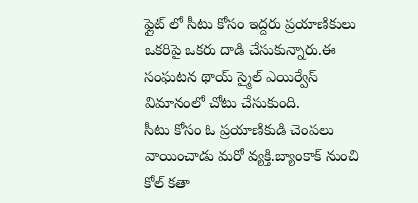ఫ్లైట్ లో సీటు కోసం ఇద్దరు ప్రయాణికులు ఒకరిపై ఒకరు దాడి చేసుకున్నారు.ఈ సంఘటన థాయ్ స్మైల్ ఎయిర్వేస్ విమానంలో చోటు చేసుకుంది.
సీటు కోసం ఓ ప్రయాణికుడి చెంపలు వాయించాడు మరో వ్యక్తి.బ్యాంకాక్ నుంచి కోల్ కతా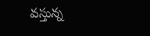వస్తున్న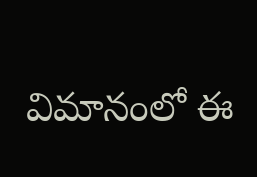విమానంలో ఈ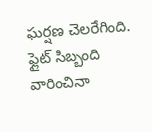ఘర్షణ చెలరేగింది.
ఫ్లైట్ సిబ్బంది వారించినా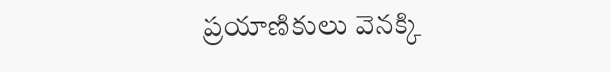ప్రయాణికులు వెనక్కి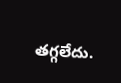తగ్గలేదు.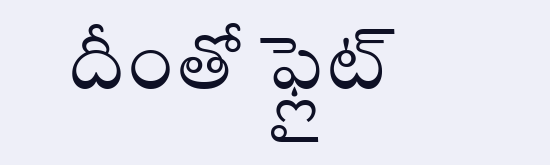దీంతో ఫ్లైట్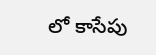లో కాసేపు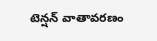టెన్షన్ వాతావరణం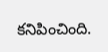కనిపించింది.